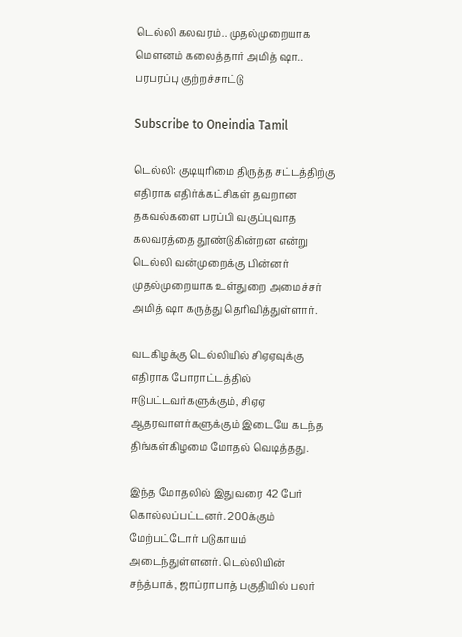டெல்லி கலவரம்.. முதல்முறையாக மௌனம் கலைத்தார் அமித் ஷா.. பரபரப்பு குற்றச்சாட்டு

Subscribe to Oneindia Tamil

டெல்லி: குடியுரிமை திருத்த சட்டத்திற்கு எதிராக எதிர்க்கட்சிகள் தவறான தகவல்களை பரப்பி வகுப்புவாத கலவரத்தை தூண்டுகின்றன என்று டெல்லி வன்முறைக்கு பின்னர் முதல்முறையாக உள்துறை அமைச்சர் அமித் ஷா கருத்து தெரிவித்துள்ளார்.

வடகிழக்கு டெல்லியில் சிஏஏவுக்கு எதிராக போராட்டத்தில் ஈடுபட்டவர்களுக்கும், சிஏஏ ஆதரவாளர்களுக்கும் இடையே கடந்த திங்கள்கிழமை மோதல் வெடித்தது.

இந்த மோதலில் இதுவரை 42 பேர் கொல்லப்பட்டனர். 200க்கும் மேற்பட்டோர் படுகாயம் அடைந்துள்ளனர். டெல்லியின் சந்த்பாக், ஜாப்ராபாத் பகுதியில் பலர்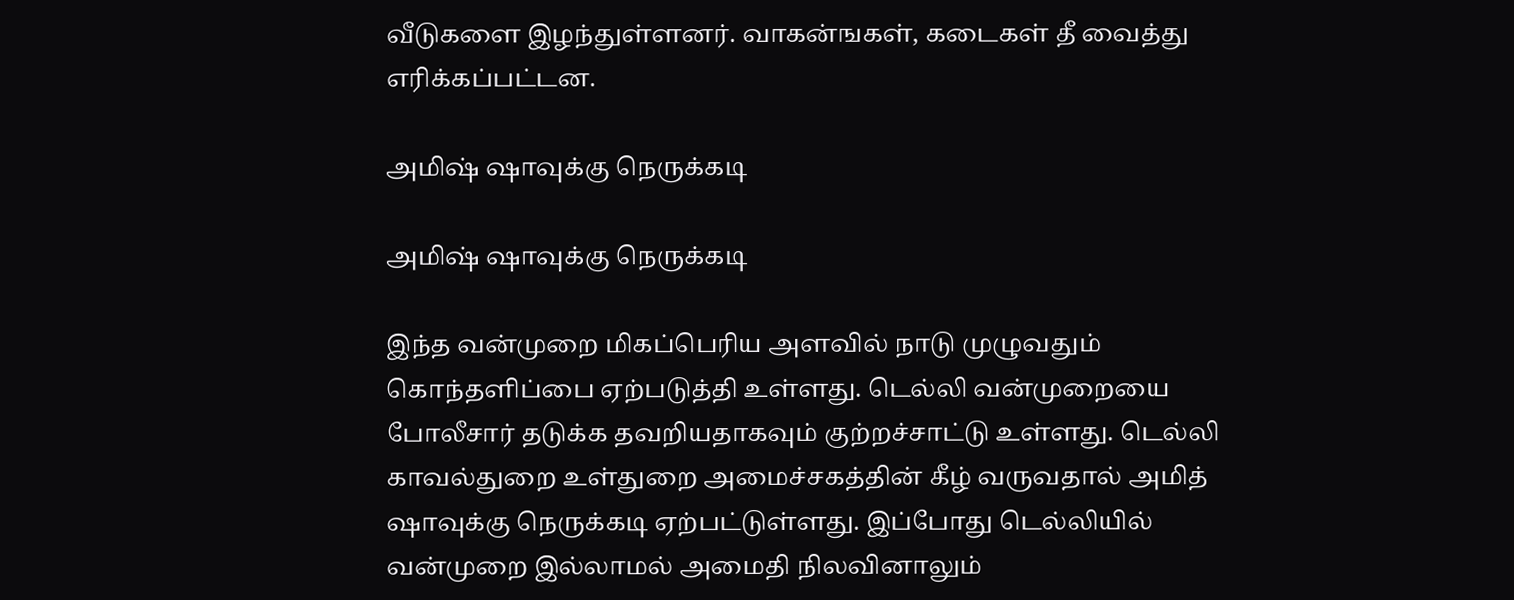வீடுகளை இழந்துள்ளனர். வாகன்ஙகள், கடைகள் தீ வைத்து எரிக்கப்பட்டன.

அமிஷ் ஷாவுக்கு நெருக்கடி

அமிஷ் ஷாவுக்கு நெருக்கடி

இந்த வன்முறை மிகப்பெரிய அளவில் நாடு முழுவதும் கொந்தளிப்பை ஏற்படுத்தி உள்ளது. டெல்லி வன்முறையை போலீசார் தடுக்க தவறியதாகவும் குற்றச்சாட்டு உள்ளது. டெல்லி காவல்துறை உள்துறை அமைச்சகத்தின் கீழ் வருவதால் அமித் ஷாவுக்கு நெருக்கடி ஏற்பட்டுள்ளது. இப்போது டெல்லியில் வன்முறை இல்லாமல் அமைதி நிலவினாலும்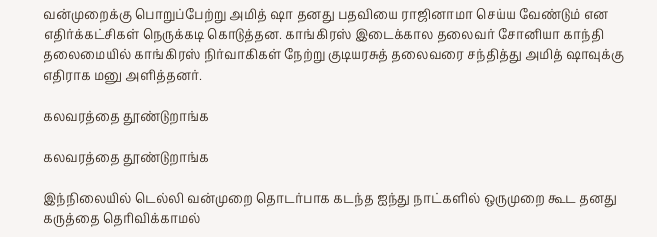வன்முறைக்கு பொறுப்பேற்று அமித் ஷா தனது பதவியை ராஜினாமா செய்ய வேண்டும் என எதிர்க்கட்சிகள் நெருக்கடி கொடுத்தன. காங்கிரஸ் இடைக்கால தலைவர் சோனியா காந்தி தலைமையில் காங்கிரஸ் நிர்வாகிகள் நேற்று குடியரசுத் தலைவரை சந்தித்து அமித் ஷாவுக்கு எதிராக மனு அளித்தனர்.

கலவரத்தை தூண்டுறாங்க

கலவரத்தை தூண்டுறாங்க

இந்நிலையில் டெல்லி வன்முறை தொடர்பாக கடந்த ஐந்து நாட்களில் ஒருமுறை கூட தனது கருத்தை தெரிவிக்காமல்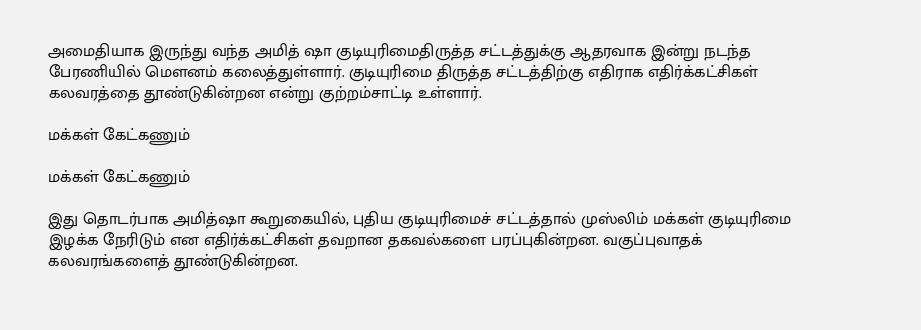அமைதியாக இருந்து வந்த அமித் ஷா குடியுரிமைதிருத்த சட்டத்துக்கு ஆதரவாக இன்று நடந்த பேரணியில் மௌனம் கலைத்துள்ளார். குடியுரிமை திருத்த சட்டத்திற்கு எதிராக எதிர்க்கட்சிகள் கலவரத்தை தூண்டுகின்றன என்று குற்றம்சாட்டி உள்ளார்.

மக்கள் கேட்கணும்

மக்கள் கேட்கணும்

இது தொடர்பாக அமித்ஷா கூறுகையில், புதிய குடியுரிமைச் சட்டத்தால் முஸ்லிம் மக்கள் குடியுரிமை இழக்க நேரிடும் என எதிர்க்கட்சிகள் தவறான தகவல்களை பரப்புகின்றன. வகுப்புவாதக் கலவரங்களைத் தூண்டுகின்றன.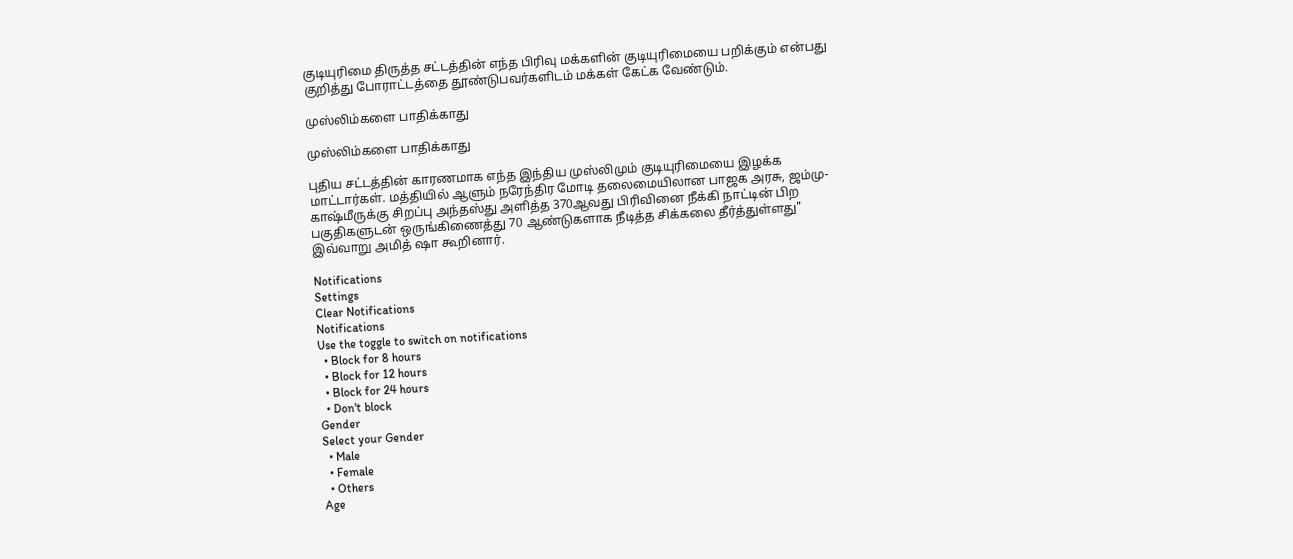குடியுரிமை திருத்த சட்டத்தின் எந்த பிரிவு மக்களின் குடியுரிமையை பறிக்கும் என்பது குறித்து போராட்டத்தை தூண்டுபவர்களிடம் மக்கள் கேட்க வேண்டும்.

முஸ்லிம்களை பாதிக்காது

முஸ்லிம்களை பாதிக்காது

புதிய சட்டத்தின் காரணமாக எந்த இந்திய முஸ்லிமும் குடியுரிமையை இழக்க மாட்டார்கள். மத்தியில் ஆளும் நரேந்திர மோடி தலைமையிலான பாஜக அரசு, ஜம்மு-காஷ்மீருக்கு சிறப்பு அந்தஸ்து அளித்த 370ஆவது பிரிவினை நீக்கி நாட்டின் பிற பகுதிகளுடன் ஒருங்கிணைத்து 70 ஆண்டுகளாக நீடித்த சிக்கலை தீர்த்துள்ளது" இவ்வாறு அமித் ஷா கூறினார்.

Notifications
Settings
Clear Notifications
Notifications
Use the toggle to switch on notifications
  • Block for 8 hours
  • Block for 12 hours
  • Block for 24 hours
  • Don't block
Gender
Select your Gender
  • Male
  • Female
  • Others
Age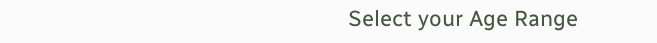Select your Age Range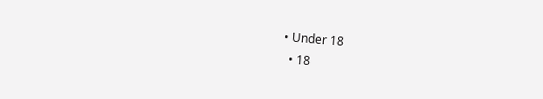• Under 18
  • 18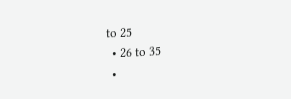to 25
  • 26 to 35
  •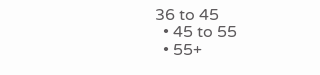36 to 45
  • 45 to 55
  • 55+